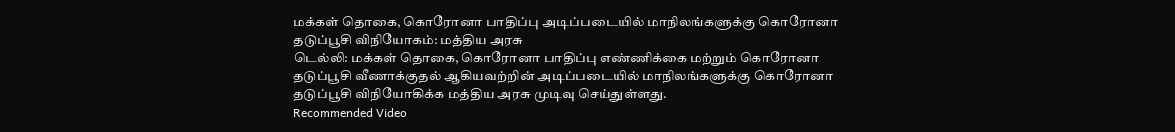மக்கள் தொகை, கொரோனா பாதிப்பு அடிப்படையில் மாநிலங்களுக்கு கொரோனா தடுப்பூசி விநியோகம்: மத்திய அரசு
டெல்லி: மக்கள் தொகை, கொரோனா பாதிப்பு எண்ணிக்கை மற்றும் கொரோனா தடுப்பூசி வீணாக்குதல் ஆகியவற்றின் அடிப்படையில் மாநிலங்களுக்கு கொரோனா தடுப்பூசி விநியோகிக்க மத்திய அரசு முடிவு செய்துள்ளது.
Recommended Video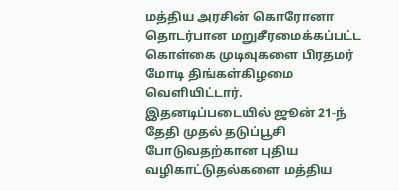மத்திய அரசின் கொரோனா தொடர்பான மறுசீரமைக்கப்பட்ட கொள்கை முடிவுகளை பிரதமர் மோடி திங்கள்கிழமை வெளியிட்டார். இதனடிப்படையில் ஜூன் 21-ந் தேதி முதல் தடுப்பூசி போடுவதற்கான புதிய வழிகாட்டுதல்களை மத்திய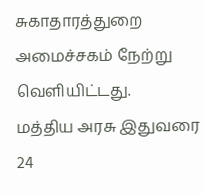சுகாதாரத்துறை அமைச்சகம் நேற்று வெளியிட்டது.
மத்திய அரசு இதுவரை 24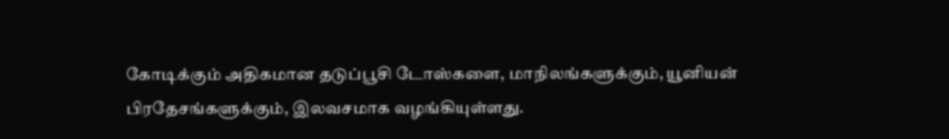கோடிக்கும் அதிகமான தடுப்பூசி டோஸ்களை, மாநிலங்களுக்கும், யூனியன் பிரதேசங்களுக்கும், இலவசமாக வழங்கியுள்ளது.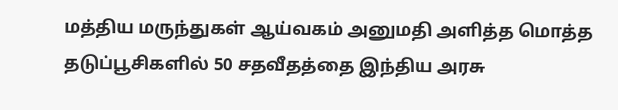மத்திய மருந்துகள் ஆய்வகம் அனுமதி அளித்த மொத்த தடுப்பூசிகளில் 50 சதவீதத்தை இந்திய அரசு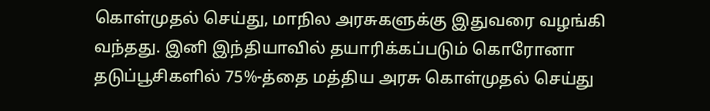கொள்முதல் செய்து, மாநில அரசுகளுக்கு இதுவரை வழங்கி வந்தது. இனி இந்தியாவில் தயாரிக்கப்படும் கொரோனா தடுப்பூசிகளில் 75%-த்தை மத்திய அரசு கொள்முதல் செய்து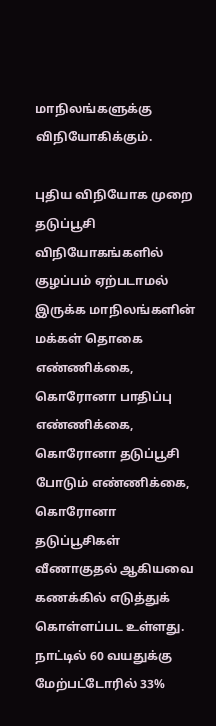மாநிலங்களுக்கு விநியோகிக்கும்.

புதிய விநியோக முறை
தடுப்பூசி விநியோகங்களில் குழப்பம் ஏற்படாமல் இருக்க மாநிலங்களின் மக்கள் தொகை எண்ணிக்கை, கொரோனா பாதிப்பு எண்ணிக்கை, கொரோனா தடுப்பூசி போடும் எண்ணிக்கை, கொரோனா தடுப்பூசிகள் வீணாகுதல் ஆகியவை கணக்கில் எடுத்துக் கொள்ளப்பட உள்ளது. நாட்டில் 60 வயதுக்கு மேற்பட்டோரில் 33%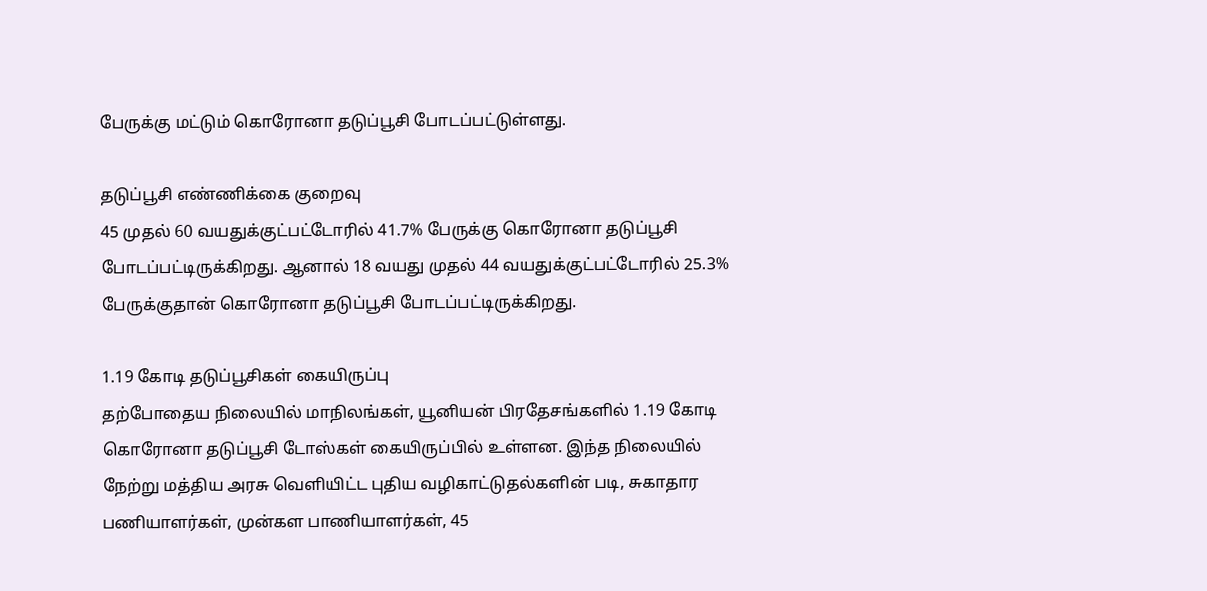பேருக்கு மட்டும் கொரோனா தடுப்பூசி போடப்பட்டுள்ளது.

தடுப்பூசி எண்ணிக்கை குறைவு
45 முதல் 60 வயதுக்குட்பட்டோரில் 41.7% பேருக்கு கொரோனா தடுப்பூசி போடப்பட்டிருக்கிறது. ஆனால் 18 வயது முதல் 44 வயதுக்குட்பட்டோரில் 25.3% பேருக்குதான் கொரோனா தடுப்பூசி போடப்பட்டிருக்கிறது.

1.19 கோடி தடுப்பூசிகள் கையிருப்பு
தற்போதைய நிலையில் மாநிலங்கள், யூனியன் பிரதேசங்களில் 1.19 கோடி கொரோனா தடுப்பூசி டோஸ்கள் கையிருப்பில் உள்ளன. இந்த நிலையில் நேற்று மத்திய அரசு வெளியிட்ட புதிய வழிகாட்டுதல்களின் படி, சுகாதார பணியாளர்கள், முன்கள பாணியாளர்கள், 45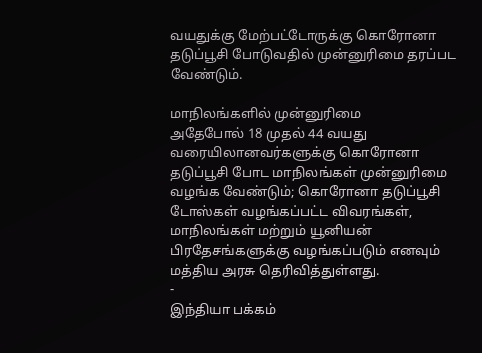வயதுக்கு மேற்பட்டோருக்கு கொரோனா தடுப்பூசி போடுவதில் முன்னுரிமை தரப்பட வேண்டும்.

மாநிலங்களில் முன்னுரிமை
அதேபோல் 18 முதல் 44 வயது வரையிலானவர்களுக்கு கொரோனா தடுப்பூசி போட மாநிலங்கள் முன்னுரிமை வழங்க வேண்டும்; கொரோனா தடுப்பூசி டோஸ்கள் வழங்கப்பட்ட விவரங்கள், மாநிலங்கள் மற்றும் யூனியன் பிரதேசங்களுக்கு வழங்கப்படும் எனவும் மத்திய அரசு தெரிவித்துள்ளது.
-
இந்தியா பக்கம்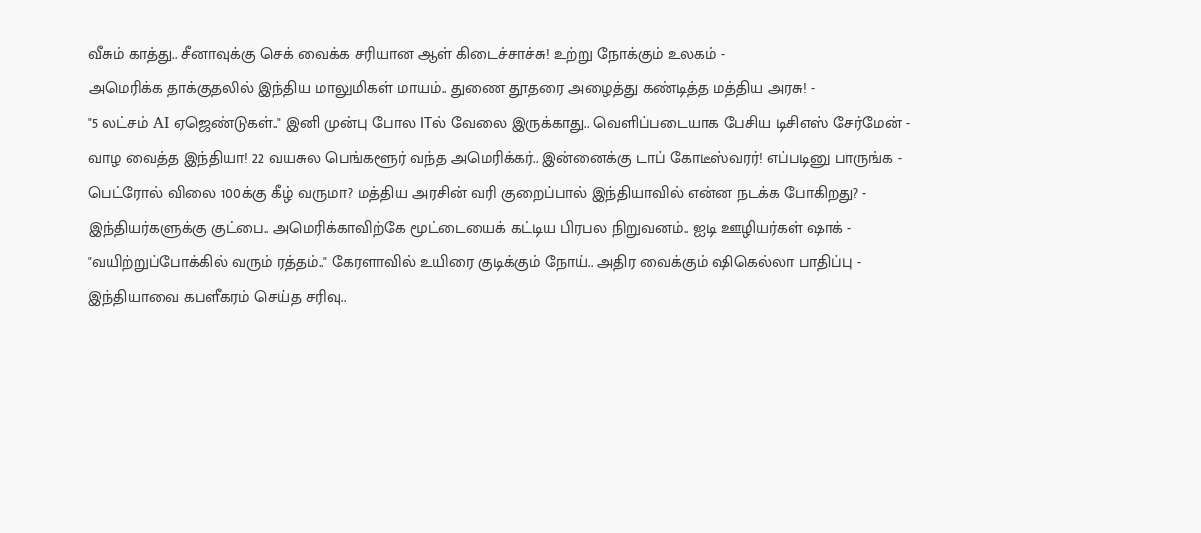வீசும் காத்து.. சீனாவுக்கு செக் வைக்க சரியான ஆள் கிடைச்சாச்சு! உற்று நோக்கும் உலகம் -
அமெரிக்க தாக்குதலில் இந்திய மாலுமிகள் மாயம்.. துணை தூதரை அழைத்து கண்டித்த மத்திய அரசு! -
"5 லட்சம் AI ஏஜெண்டுகள்.." இனி முன்பு போல ITல் வேலை இருக்காது.. வெளிப்படையாக பேசிய டிசிஎஸ் சேர்மேன் -
வாழ வைத்த இந்தியா! 22 வயசுல பெங்களூர் வந்த அமெரிக்கர்.. இன்னைக்கு டாப் கோடீஸ்வரர்! எப்படினு பாருங்க -
பெட்ரோல் விலை 100க்கு கீழ் வருமா? மத்திய அரசின் வரி குறைப்பால் இந்தியாவில் என்ன நடக்க போகிறது? -
இந்தியர்களுக்கு குட்பை.. அமெரிக்காவிற்கே மூட்டையைக் கட்டிய பிரபல நிறுவனம்.. ஐடி ஊழியர்கள் ஷாக் -
"வயிற்றுப்போக்கில் வரும் ரத்தம்.." கேரளாவில் உயிரை குடிக்கும் நோய்.. அதிர வைக்கும் ஷிகெல்லா பாதிப்பு -
இந்தியாவை கபளீகரம் செய்த சரிவு..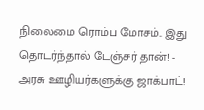நிலைமை ரொம்ப மோசம்.. இது தொடர்ந்தால் டேஞ்சர் தான்! -
அரசு ஊழியர்களுக்கு ஜாக்பாட்!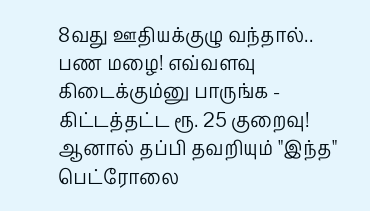8வது ஊதியக்குழு வந்தால்.. பண மழை! எவ்வளவு கிடைக்கும்னு பாருங்க -
கிட்டத்தட்ட ரூ. 25 குறைவு! ஆனால் தப்பி தவறியும் "இந்த" பெட்ரோலை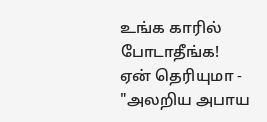உங்க காரில் போடாதீங்க! ஏன் தெரியுமா -
"அலறிய அபாய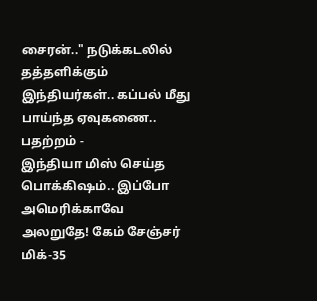சைரன்.." நடுக்கடலில் தத்தளிக்கும் இந்தியர்கள்.. கப்பல் மீது பாய்ந்த ஏவுகணை.. பதற்றம் -
இந்தியா மிஸ் செய்த பொக்கிஷம்.. இப்போ அமெரிக்காவே அலறுதே! கேம் சேஞ்சர் மிக்-35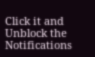Click it and Unblock the Notifications